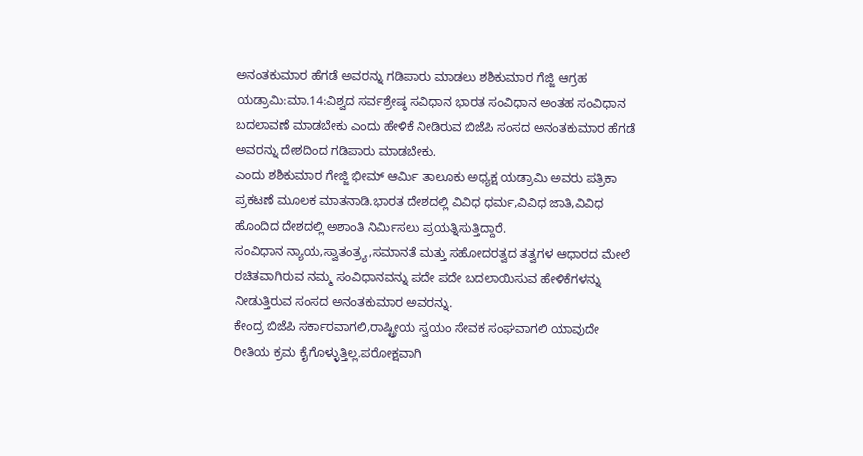ಅನಂತಕುಮಾರ ಹೆಗಡೆ ಅವರನ್ನು ಗಡಿಪಾರು ಮಾಡಲು ಶಶಿಕುಮಾರ ಗೆಜ್ಜಿ ಆಗ್ರಹ
ಯಡ್ರಾಮಿ:ಮಾ.14:ವಿಶ್ವದ ಸರ್ವಶ್ರೇಷ್ಠ ಸವಿಧಾನ ಭಾರತ ಸಂವಿಧಾನ ಅಂತಹ ಸಂವಿಧಾನ ಬದಲಾವಣೆ ಮಾಡಬೇಕು ಎಂದು ಹೇಳಿಕೆ ನೀಡಿರುವ ಬಿಜೆಪಿ ಸಂಸದ ಅನಂತಕುಮಾರ ಹೆಗಡೆ ಅವರನ್ನು ದೇಶದಿಂದ ಗಡಿಪಾರು ಮಾಡಬೇಕು.
ಎಂದು ಶಶಿಕುಮಾರ ಗೇಜ್ಜಿ ಭೀಮ್ ಆರ್ಮಿ ತಾಲೂಕು ಅಧ್ಯಕ್ಷ ಯಡ್ರಾಮಿ ಅವರು ಪತ್ರಿಕಾ ಪ್ರಕಟಣೆ ಮೂಲಕ ಮಾತನಾಡಿ.ಭಾರತ ದೇಶದಲ್ಲಿ ವಿವಿಧ ಧರ್ಮ,ವಿವಿಧ ಜಾತಿ,ವಿವಿಧ ಹೊಂದಿದ ದೇಶದಲ್ಲಿ ಅಶಾಂತಿ ನಿರ್ಮಿಸಲು ಪ್ರಯತ್ನಿಸುತ್ತಿದ್ದಾರೆ.
ಸಂವಿಧಾನ ನ್ಯಾಯ,ಸ್ವಾತಂತ್ರ್ಯ,ಸಮಾನತೆ ಮತ್ತು ಸಹೋದರತ್ವದ ತತ್ವಗಳ ಆಧಾರದ ಮೇಲೆ ರಚಿತವಾಗಿರುವ ನಮ್ಮ ಸಂವಿಧಾನವನ್ನು ಪದೇ ಪದೇ ಬದಲಾಯಿಸುವ ಹೇಳಿಕೆಗಳನ್ನು ನೀಡುತ್ತಿರುವ ಸಂಸದ ಅನಂತಕುಮಾರ ಅವರನ್ನು.
ಕೇಂದ್ರ ಬಿಜೆಪಿ ಸರ್ಕಾರವಾಗಲಿ,ರಾಷ್ಟ್ರೀಯ ಸ್ವಯಂ ಸೇವಕ ಸಂಘವಾಗಲಿ ಯಾವುದೇ ರೀತಿಯ ಕ್ರಮ ಕೈಗೊಳ್ಳುತ್ತಿಲ್ಲ.ಪರೋಕ್ಷವಾಗಿ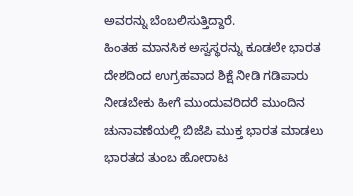ಅವರನ್ನು ಬೆಂಬಲಿಸುತ್ತಿದ್ದಾರೆ.
ಹಿಂತಹ ಮಾನಸಿಕ ಅಸ್ವಸ್ಥರನ್ನು ಕೂಡಲೇ ಭಾರತ
ದೇಶದಿಂದ ಉಗ್ರಹವಾದ ಶಿಕ್ಷೆ ನೀಡಿ ಗಡಿಪಾರು ನೀಡಬೇಕು ಹೀಗೆ ಮುಂದುವರಿದರೆ ಮುಂದಿನ ಚುನಾವಣೆಯಲ್ಲಿ ಬಿಜೆಪಿ ಮುಕ್ತ ಭಾರತ ಮಾಡಲು ಭಾರತದ ತುಂಬ ಹೋರಾಟ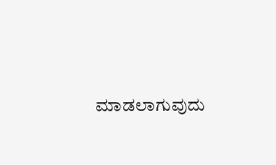ಮಾಡಲಾಗುವುದು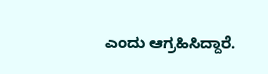ಎಂದು ಆಗ್ರಹಿಸಿದ್ದಾರೆ.